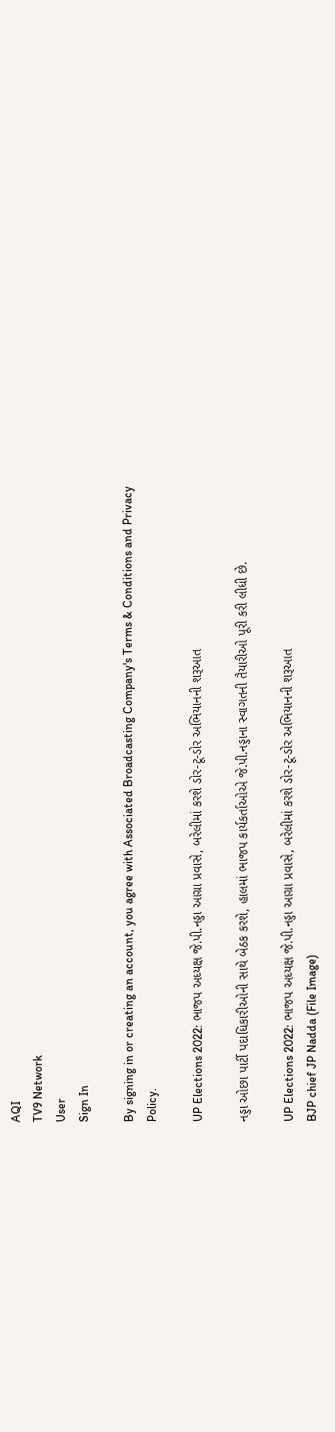AQI
TV9 Network
User
Sign In

By signing in or creating an account, you agree with Associated Broadcasting Company's Terms & Conditions and Privacy Policy.

UP Elections 2022: ભાજપ અધ્યક્ષ જે.પી.નડ્ડા આગ્રા પ્રવાસે, બરેલીમાં કરશે ડોર-ટૂ-ડોર અભિયાનની શરૂઆત

નડ્ડા ઓછા પાર્ટી પદાધિકારીઓની સાથે બેઠક કરશે, હાલમાં ભાજપ કાર્યકર્તાઓએ જે.પી.નડ્ડાના સ્વાગતની તૈયારીઓ પૂરી કરી લીધી છે.

UP Elections 2022: ભાજપ અધ્યક્ષ જે.પી.નડ્ડા આગ્રા પ્રવાસે, બરેલીમાં કરશે ડોર-ટૂ-ડોર અભિયાનની શરૂઆત
BJP chief JP Nadda (File Image)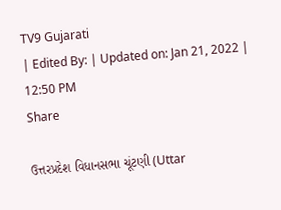TV9 Gujarati
| Edited By: | Updated on: Jan 21, 2022 | 12:50 PM
Share

ઉત્તરપ્રદેશ વિધાનસભા ચૂંટણી (Uttar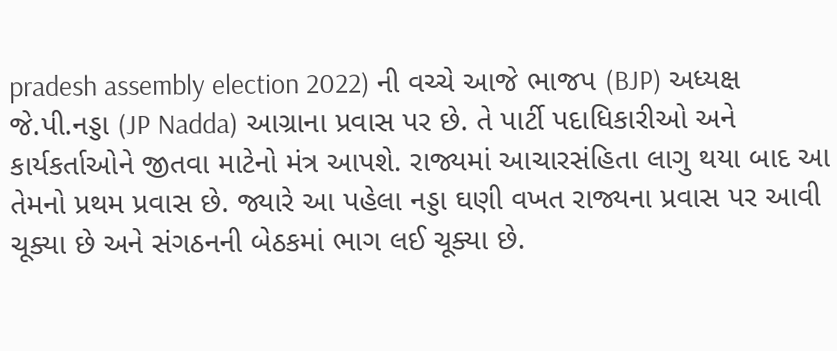pradesh assembly election 2022) ની વચ્ચે આજે ભાજપ (BJP) અધ્યક્ષ જે.પી.નડ્ડા (JP Nadda) આગ્રાના પ્રવાસ પર છે. તે પાર્ટી પદાધિકારીઓ અને કાર્યકર્તાઓને જીતવા માટેનો મંત્ર આપશે. રાજ્યમાં આચારસંહિતા લાગુ થયા બાદ આ તેમનો પ્રથમ પ્રવાસ છે. જ્યારે આ પહેલા નડ્ડા ઘણી વખત રાજ્યના પ્રવાસ પર આવી ચૂક્યા છે અને સંગઠનની બેઠકમાં ભાગ લઈ ચૂક્યા છે.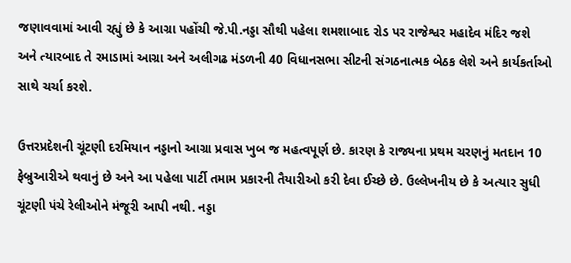જણાવવામાં આવી રહ્યું છે કે આગ્રા પહોંચી જે.પી.નડ્ડા સૌથી પહેલા શમશાબાદ રોડ પર રાજેશ્વર મહાદેવ મંદિર જશે અને ત્યારબાદ તે રમાડામાં આગ્રા અને અલીગઢ મંડળની 40 વિધાનસભા સીટની સંગઠનાત્મક બેઠક લેશે અને કાર્યકર્તાઓ સાથે ચર્ચા કરશે.

ઉત્તરપ્રદેશની ચૂંટણી દરમિયાન નડ્ડાનો આગ્રા પ્રવાસ ખુબ જ મહત્વપૂર્ણ છે. કારણ કે રાજ્યના પ્રથમ ચરણનું મતદાન 10 ફેબ્રુઆરીએ થવાનું છે અને આ પહેલા પાર્ટી તમામ પ્રકારની તૈયારીઓ કરી દેવા ઈચ્છે છે. ઉલ્લેખનીય છે કે અત્યાર સુધી ચૂંટણી પંચે રેલીઓને મંજૂરી આપી નથી. નડ્ડા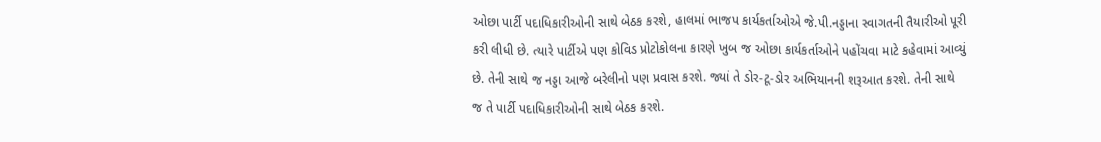ઓછા પાર્ટી પદાધિકારીઓની સાથે બેઠક કરશે, હાલમાં ભાજપ કાર્યકર્તાઓએ જે.પી.નડ્ડાના સ્વાગતની તૈયારીઓ પૂરી કરી લીધી છે. ત્યારે પાર્ટીએ પણ કોવિડ પ્રોટોકોલના કારણે ખુબ જ ઓછા કાર્યકર્તાઓને પહોંચવા માટે કહેવામાં આવ્યું છે. તેની સાથે જ નડ્ડા આજે બરેલીનો પણ પ્રવાસ કરશે. જ્યાં તે ડોર-ટૂ-ડોર અભિયાનની શરૂઆત કરશે. તેની સાથે જ તે પાર્ટી પદાધિકારીઓની સાથે બેઠક કરશે.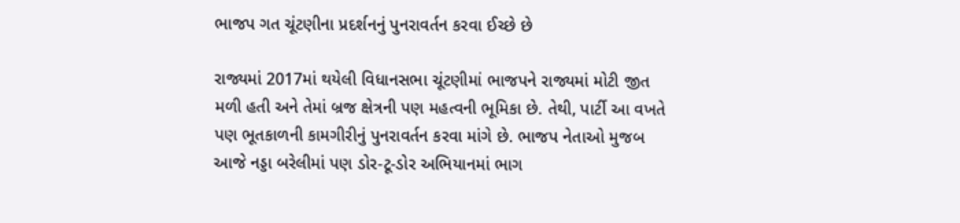ભાજપ ગત ચૂંટણીના પ્રદર્શનનું પુનરાવર્તન કરવા ઈચ્છે છે

રાજ્યમાં 2017માં થયેલી વિધાનસભા ચૂંટણીમાં ભાજપને રાજ્યમાં મોટી જીત મળી હતી અને તેમાં બ્રજ ક્ષેત્રની પણ મહત્વની ભૂમિકા છે. તેથી, પાર્ટી આ વખતે પણ ભૂતકાળની કામગીરીનું પુનરાવર્તન કરવા માંગે છે. ભાજપ નેતાઓ મુજબ આજે નડ્ડા બરેલીમાં પણ ડોર-ટૂ-ડોર અભિયાનમાં ભાગ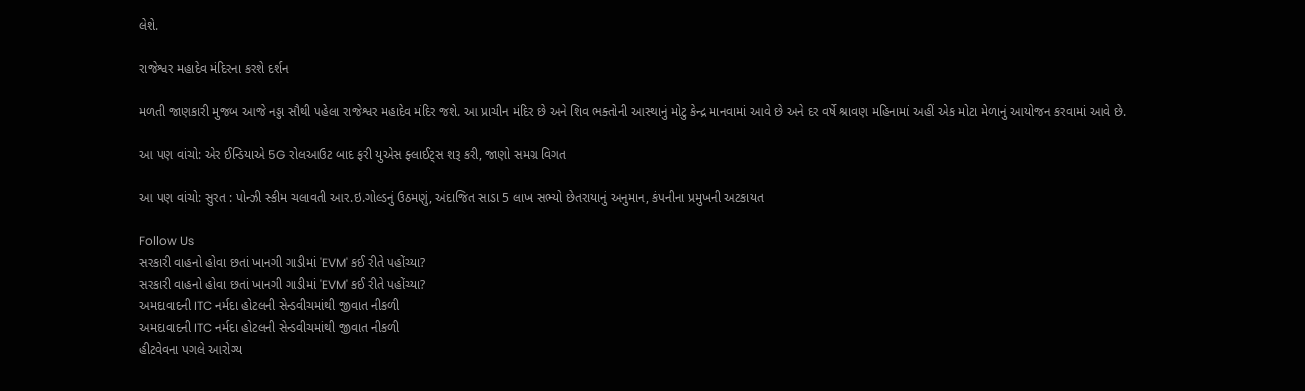લેશે.

રાજેશ્વર મહાદેવ મંદિરના કરશે દર્શન

મળતી જાણકારી મુજબ આજે નડ્ડા સૌથી પહેલા રાજેશ્વર મહાદેવ મંદિર જશે. આ પ્રાચીન મંદિર છે અને શિવ ભક્તોની આસ્થાનું મોટુ કેન્દ્ર માનવામાં આવે છે અને દર વર્ષે શ્રાવણ મહિનામાં અહીં એક મોટા મેળાનું આયોજન કરવામાં આવે છે.

આ પણ વાંચો: એર ઈન્ડિયાએ 5G રોલઆઉટ બાદ ફરી યુએસ ફ્લાઈટ્સ શરૂ કરી, જાણો સમગ્ર વિગત

આ પણ વાંચો: સુરત : પોન્ઝી સ્કીમ ચલાવતી આર.ઇ.ગોલ્ડનું ઉઠમણું, અંદાજિત સાડા 5 લાખ સભ્યો છેતરાયાનું અનુમાન, કંપનીના પ્રમુખની અટકાયત

Follow Us
સરકારી વાહનો હોવા છતાં ખાનગી ગાડીમાં 'EVM' કઈ રીતે પહોંચ્યા?
સરકારી વાહનો હોવા છતાં ખાનગી ગાડીમાં 'EVM' કઈ રીતે પહોંચ્યા?
અમદાવાદની ITC નર્મદા હોટલની સેન્ડવીચમાંથી જીવાત નીકળી
અમદાવાદની ITC નર્મદા હોટલની સેન્ડવીચમાંથી જીવાત નીકળી
હીટવેવના પગલે આરોગ્ય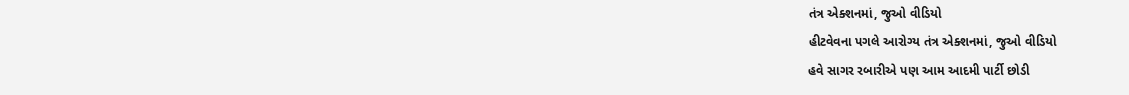તંત્ર એક્શનમાં, જુઓ વીડિયો
હીટવેવના પગલે આરોગ્ય તંત્ર એક્શનમાં, જુઓ વીડિયો
હવે સાગર રબારીએ પણ આમ આદમી પાર્ટી છોડી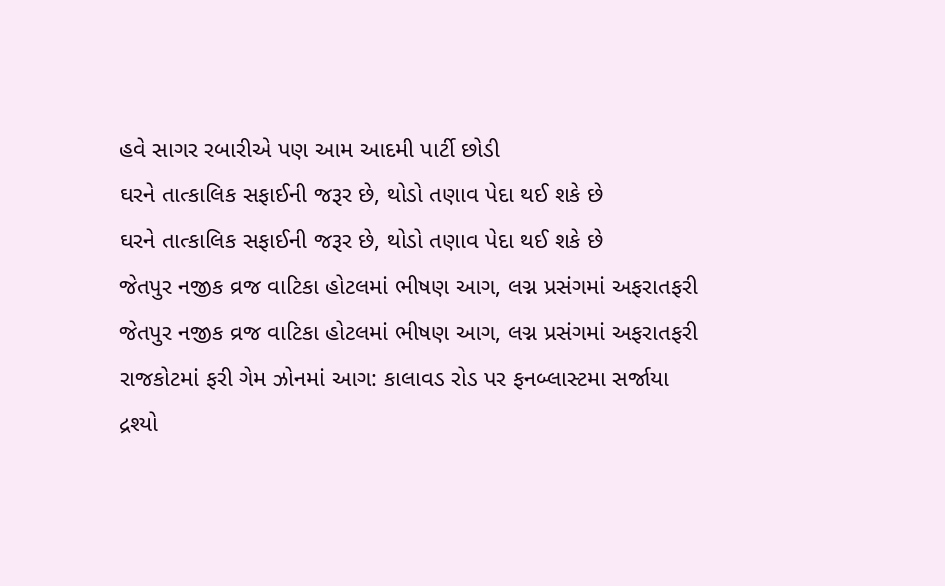હવે સાગર રબારીએ પણ આમ આદમી પાર્ટી છોડી
ઘરને તાત્કાલિક સફાઈની જરૂર છે, થોડો તણાવ પેદા થઈ શકે છે
ઘરને તાત્કાલિક સફાઈની જરૂર છે, થોડો તણાવ પેદા થઈ શકે છે
જેતપુર નજીક વ્રજ વાટિકા હોટલમાં ભીષણ આગ, લગ્ન પ્રસંગમાં અફરાતફરી
જેતપુર નજીક વ્રજ વાટિકા હોટલમાં ભીષણ આગ, લગ્ન પ્રસંગમાં અફરાતફરી
રાજકોટમાં ફરી ગેમ ઝોનમાં આગ: કાલાવડ રોડ પર ફનબ્લાસ્ટમા સર્જાયા દ્રશ્યો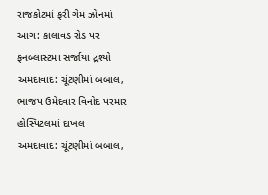રાજકોટમાં ફરી ગેમ ઝોનમાં આગ: કાલાવડ રોડ પર ફનબ્લાસ્ટમા સર્જાયા દ્રશ્યો
અમદાવાદ: ચૂંટણીમાં બબાલ, ભાજપ ઉમેદવાર વિનોદ પરમાર હોસ્પિટલમાં દાખલ
અમદાવાદ: ચૂંટણીમાં બબાલ,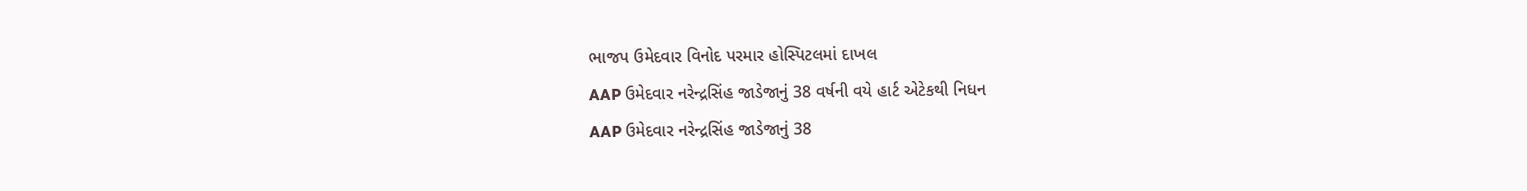ભાજપ ઉમેદવાર વિનોદ પરમાર હોસ્પિટલમાં દાખલ
AAP ઉમેદવાર નરેન્દ્રસિંહ જાડેજાનું 38 વર્ષની વયે હાર્ટ એટેકથી નિધન
AAP ઉમેદવાર નરેન્દ્રસિંહ જાડેજાનું 38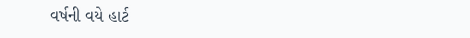વર્ષની વયે હાર્ટ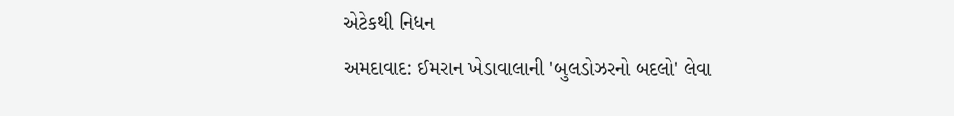એટેકથી નિધન
અમદાવાદ: ઈમરાન ખેડાવાલાની 'બુલડોઝરનો બદલો' લેવા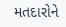મતદારોને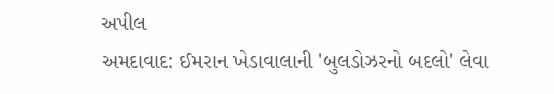અપીલ
અમદાવાદ: ઈમરાન ખેડાવાલાની 'બુલડોઝરનો બદલો' લેવા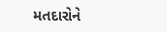મતદારોને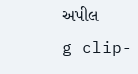અપીલ
g clip-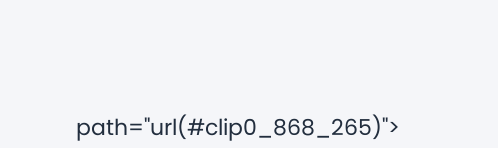path="url(#clip0_868_265)">